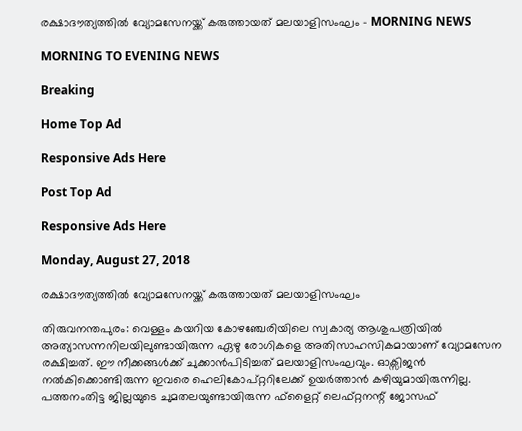രക്ഷാദൗത്യത്തിൽ വ്യോമസേനയ്ക്ക് കരുത്തായത് മലയാളിസംഘം - MORNING NEWS

MORNING TO EVENING NEWS

Breaking

Home Top Ad

Responsive Ads Here

Post Top Ad

Responsive Ads Here

Monday, August 27, 2018

രക്ഷാദൗത്യത്തിൽ വ്യോമസേനയ്ക്ക് കരുത്തായത് മലയാളിസംഘം

തിരുവനന്തപുരം: വെള്ളം കയറിയ കോഴഞ്ചേരിയിലെ സ്വകാര്യ ആശുപത്രിയിൽ അത്യാസന്നനിലയിലുണ്ടായിരുന്ന ഏഴു രോഗികളെ അതിസാഹസികമായാണ് വ്യോമസേന രക്ഷിച്ചത്. ഈ നീക്കങ്ങൾക്ക് ചുക്കാൻപിടിച്ചത് മലയാളിസംഘവും. ഓക്സിജൻ നൽകിക്കൊണ്ടിരുന്ന ഇവരെ ഹെലികോപ്റ്ററിലേക്ക് ഉയർത്താൻ കഴിയുമായിരുന്നില്ല. പത്തനംതിട്ട ജില്ലയുടെ ചുമതലയുണ്ടായിരുന്ന ഫ്ളൈറ്റ് ലെഫ്റ്റനന്റ് ജോസഫ്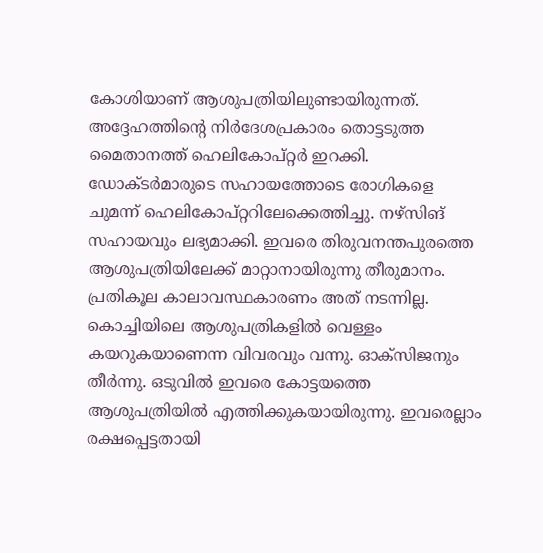കോശിയാണ് ആശുപത്രിയിലുണ്ടായിരുന്നത്. അദ്ദേഹത്തിന്റെ നിർദേശപ്രകാരം തൊട്ടടുത്ത മൈതാനത്ത് ഹെലികോപ്റ്റർ ഇറക്കി. ഡോക്ടർമാരുടെ സഹായത്തോടെ രോഗികളെ ചുമന്ന് ഹെലികോപ്റ്ററിലേക്കെത്തിച്ചു. നഴ്സിങ് സഹായവും ലഭ്യമാക്കി. ഇവരെ തിരുവനന്തപുരത്തെ ആശുപത്രിയിലേക്ക് മാറ്റാനായിരുന്നു തീരുമാനം. പ്രതികൂല കാലാവസ്ഥകാരണം അത് നടന്നില്ല. കൊച്ചിയിലെ ആശുപത്രികളിൽ വെള്ളം കയറുകയാണെന്ന വിവരവും വന്നു. ഓക്സിജനും തീർന്നു. ഒടുവിൽ ഇവരെ കോട്ടയത്തെ ആശുപത്രിയിൽ എത്തിക്കുകയായിരുന്നു. ഇവരെല്ലാം രക്ഷപ്പെട്ടതായി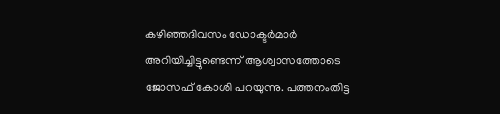കഴിഞ്ഞദിവസം ഡോക്ടർമാർ അറിയിച്ചിട്ടുണ്ടെന്ന് ആശ്വാസത്തോടെ ജോസഫ് കോശി പറയുന്നു. പത്തനംതിട്ട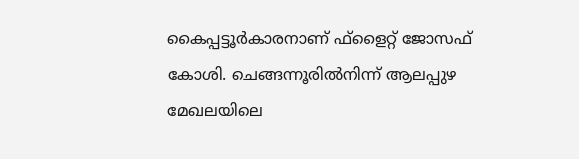കൈപ്പട്ടൂർകാരനാണ് ഫ്ളൈറ്റ് ജോസഫ് കോശി. ചെങ്ങന്നൂരിൽനിന്ന് ആലപ്പുഴ മേഖലയിലെ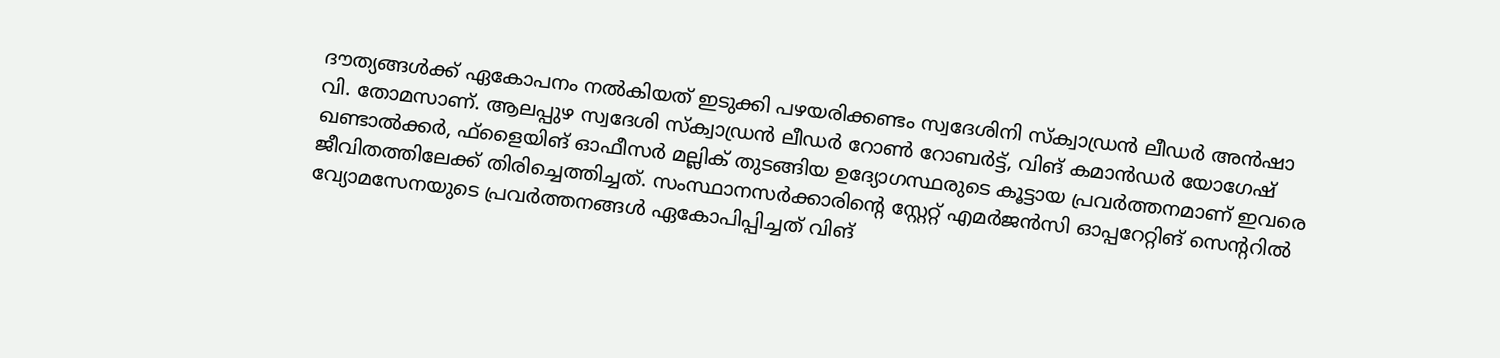ദൗത്യങ്ങൾക്ക് ഏകോപനം നൽകിയത് ഇടുക്കി പഴയരിക്കണ്ടം സ്വദേശിനി സ്‌ക്വാഡ്രൻ ലീഡർ അൻഷാ വി. തോമസാണ്. ആലപ്പുഴ സ്വദേശി സ്‌ക്വാഡ്രൻ ലീഡർ റോൺ റോബർട്ട്, വിങ് കമാൻഡർ യോഗേഷ് ഖണ്ടാൽക്കർ, ഫ്ളൈയിങ് ഓഫീസർ മല്ലിക് തുടങ്ങിയ ഉദ്യോഗസ്ഥരുടെ കൂട്ടായ പ്രവർത്തനമാണ് ഇവരെ ജീവിതത്തിലേക്ക് തിരിച്ചെത്തിച്ചത്. സംസ്ഥാനസർക്കാരിന്റെ സ്റ്റേറ്റ് എമർജൻസി ഓപ്പറേറ്റിങ് സെന്ററിൽ വ്യോമസേനയുടെ പ്രവർത്തനങ്ങൾ ഏകോപിപ്പിച്ചത് വിങ്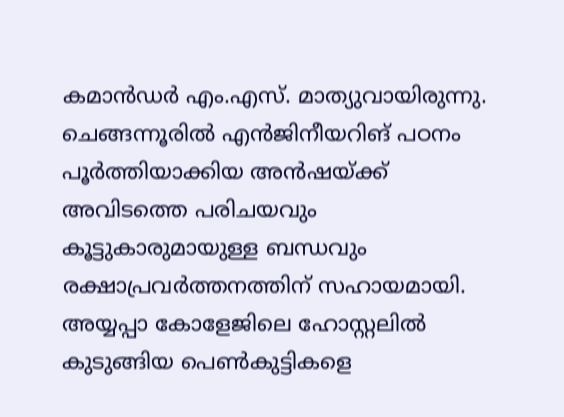കമാൻഡർ എം.എസ്. മാത്യുവായിരുന്നു. ചെങ്ങന്നൂരിൽ എൻജിനീയറിങ് പഠനം പൂർത്തിയാക്കിയ അൻഷയ്ക്ക് അവിടത്തെ പരിചയവും കൂട്ടുകാരുമായുള്ള ബന്ധവും രക്ഷാപ്രവർത്തനത്തിന് സഹായമായി. അയ്യപ്പാ കോളേജിലെ ഹോസ്റ്റലിൽ കുടുങ്ങിയ പെൺകുട്ടികളെ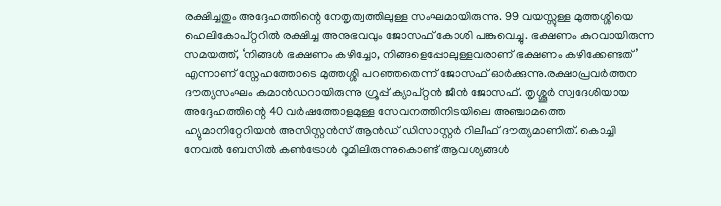രക്ഷിച്ചതും അദ്ദേഹത്തിന്റെ നേതൃത്വത്തിലുള്ള സംഘമായിരുന്നു. 99 വയസ്സുള്ള മുത്തശ്ശിയെ ഹെലികോപ്റ്ററിൽ രക്ഷിച്ച അനുഭവവും ജോസഫ് കോശി പങ്കുവെച്ചു. ഭക്ഷണം കുറവായിരുന്ന സമയത്ത്, ‘നിങ്ങൾ ഭക്ഷണം കഴിച്ചോ, നിങ്ങളെപ്പോലുള്ളവരാണ് ഭക്ഷണം കഴിക്കേണ്ടത്’ എന്നാണ് സ്നേഹത്തോടെ മുത്തശ്ശി പറഞ്ഞതെന്ന് ജോസഫ് ഓർക്കുന്നു.രക്ഷാപ്രവർത്തന ദൗത്യസംഘം കമാൻഡറായിരുന്നു ഗ്രൂപ്പ് ക്യാപ്റ്റൻ ജീൻ ജോസഫ്. തൃശ്ശൂർ സ്വദേശിയായ അദ്ദേഹത്തിന്റെ 40 വർഷത്തോളമുള്ള സേവനത്തിനിടയിലെ അഞ്ചാമത്തെ ഹ്യുമാനിറ്റേറിയൻ അസിസ്റ്റൻസ് ആൻഡ് ഡിസാസ്റ്റർ റിലീഫ് ദൗത്യമാണിത്. കൊച്ചി നേവൽ ബേസിൽ കൺട്രോൾ റൂമിലിരുന്നുകൊണ്ട് ആവശ്യങ്ങൾ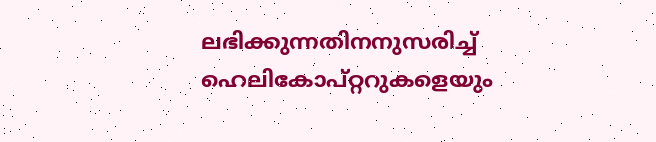ലഭിക്കുന്നതിനനുസരിച്ച് ഹെലികോപ്റ്ററുകളെയും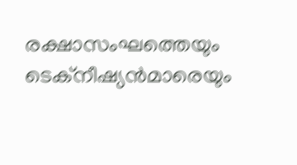രക്ഷാസംഘത്തെയും ടെക്നീഷ്യൻമാരെയും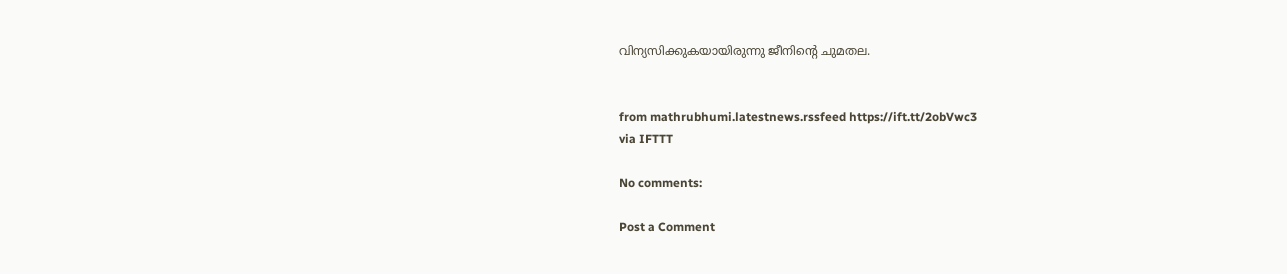വിന്യസിക്കുകയായിരുന്നു ജീനിന്റെ ചുമതല.


from mathrubhumi.latestnews.rssfeed https://ift.tt/2obVwc3
via IFTTT

No comments:

Post a Comment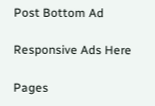Post Bottom Ad

Responsive Ads Here

Pages